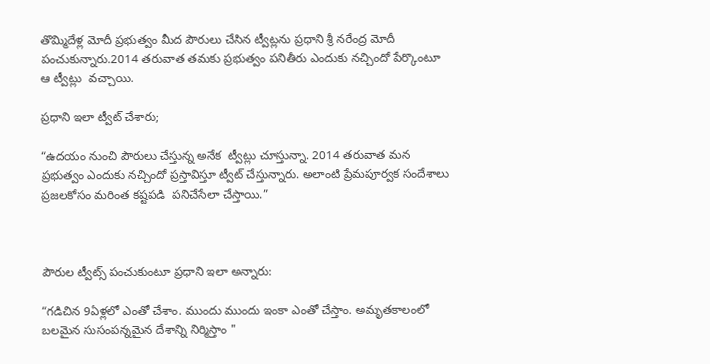తొమ్మిదేళ్ల మోదీ ప్రభుత్వం మీద పౌరులు చేసిన ట్వీట్లను ప్రధాని శ్రీ నరేంద్ర మోదీ పంచుకున్నారు.2014 తరువాత తమకు ప్రభుత్వం పనితీరు ఎందుకు నచ్చిందో పేర్కొంటూ ఆ ట్వీట్లు  వచ్చాయి.

ప్రధాని ఇలా ట్వీట్ చేశారు;

“ఉదయం నుంచి పౌరులు చేస్తున్న అనేక  ట్వీట్లు చూస్తున్నా. 2014 తరువాత మన ప్రభుత్వం ఎందుకు నచ్చిందో ప్రస్తావిస్తూ ట్వీట్ చేస్తున్నారు. అలాంటి ప్రేమపూర్వక సందేశాలు ప్రజలకోసం మరింత కష్టపడి  పనిచేసేలా చేస్తాయి.”



పౌరుల ట్వీట్స్ పంచుకుంటూ ప్రధాని ఇలా అన్నారు:

“గడిచిన 9ఏళ్లలో ఎంతో చేశాం. ముందు ముందు ఇంకా ఎంతో చేస్తాం. అమృతకాలంలో బలమైన సుసంపన్నమైన దేశాన్ని నిర్మిస్తాం "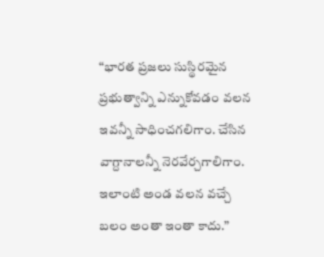“భారత ప్రజలు సుస్థిరమైన ప్రభుత్వాన్ని ఎన్నుకోవడం వలన ఇవన్నీ సాధించగలిగాం. చేసిన వాగ్దానాలన్నీ నెరవేర్చగాలిగాం. ఇలాంటి అండ వలన వచ్చే బలం అంతా ఇంతా కాదు.”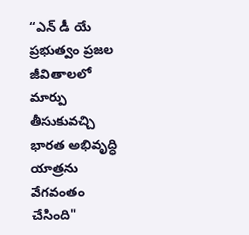“ఎన్ డీ యే ప్రభుత్వం ప్రజల జీవితాలలో మార్పు తీసుకువచ్చి భారత అభివృద్ధి యాత్రను వేగవంతం చేసింది"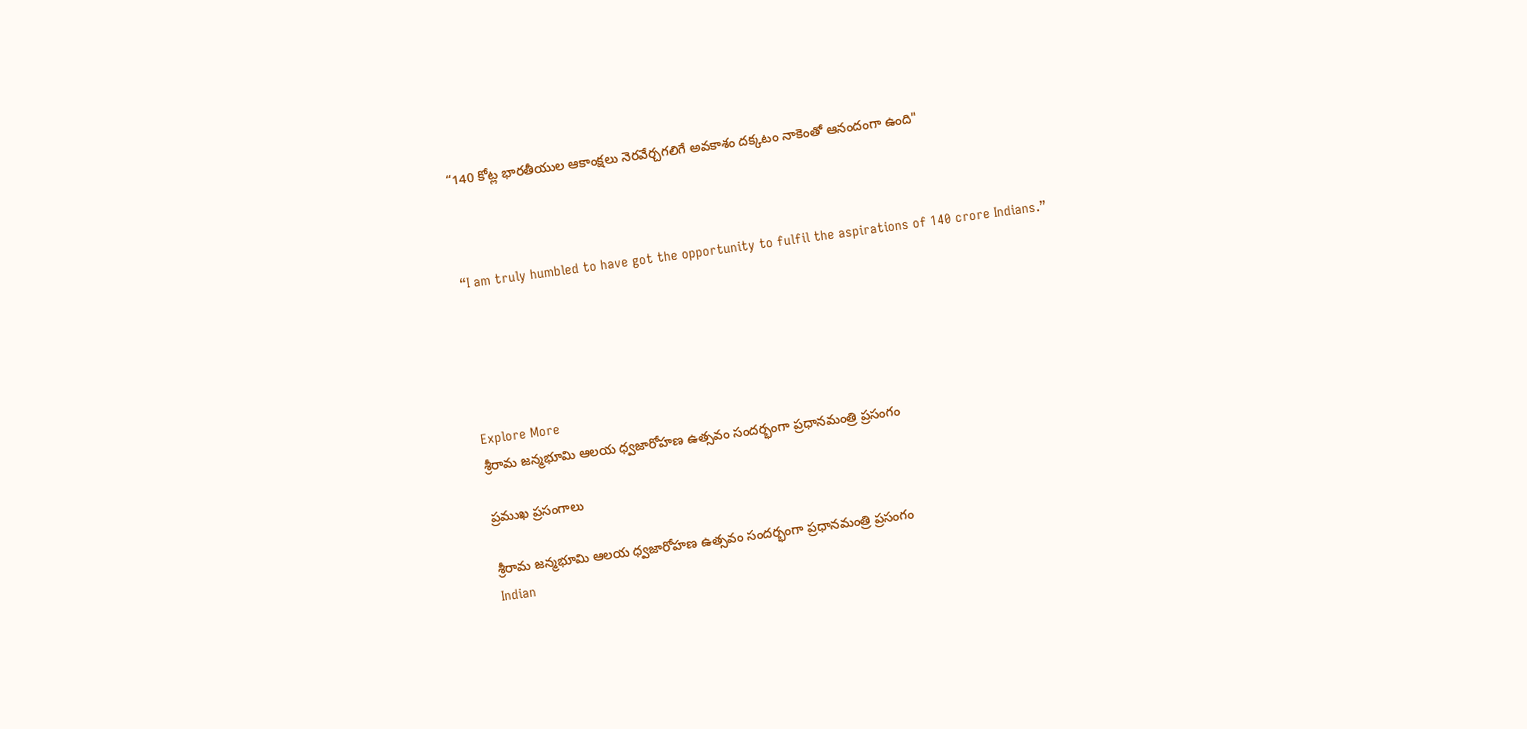“140 కోట్ల భారతీయుల ఆకాంక్షలు నెరవేర్చగలిగే అవకాశం దక్కటం నాకెంతో ఆనందంగా ఉంది"



“I am truly humbled to have got the opportunity to fulfil the aspirations of 140 crore Indians.”





Explore More
శ్రీరామ జన్మభూమి ఆలయ ధ్వజారోహణ ఉత్సవం సందర్భంగా ప్రధానమంత్రి ప్రసంగం

ప్రముఖ ప్రసంగాలు

శ్రీరామ జన్మభూమి ఆలయ ధ్వజారోహణ ఉత్సవం సందర్భంగా ప్రధానమంత్రి ప్రసంగం
Indian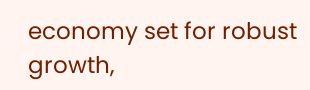economy set for robust growth,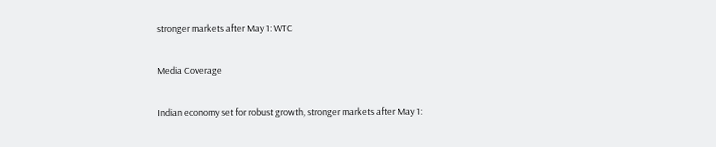stronger markets after May 1: WTC

Media Coverage

Indian economy set for robust growth, stronger markets after May 1: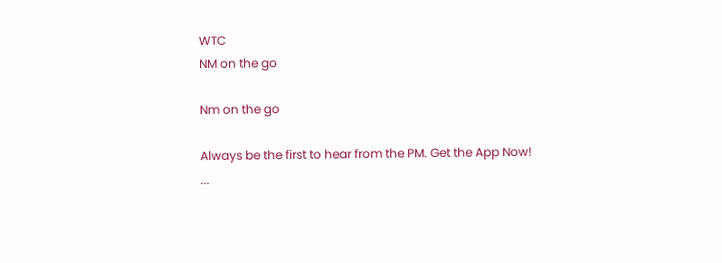WTC
NM on the go

Nm on the go

Always be the first to hear from the PM. Get the App Now!
...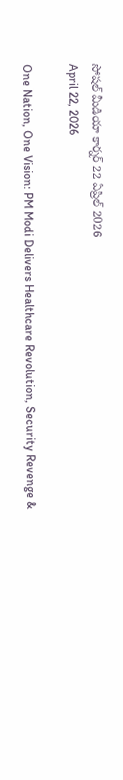సోషల్ మీడియా కార్నర్ 22 ఏప్రిల్ 2026
April 22, 2026

One Nation, One Vision: PM Modi Delivers Healthcare Revolution, Security Revenge &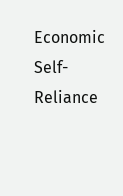Economic Self-Reliance